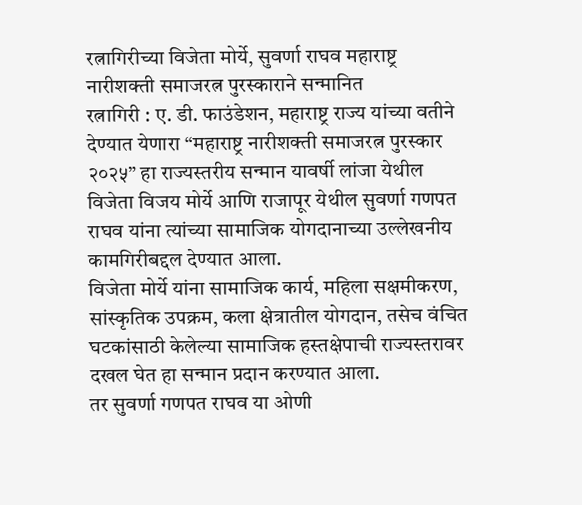रत्नागिरीच्या विजेता मोर्ये, सुवर्णा राघव महाराष्ट्र नारीशक्ती समाजरत्न पुरस्काराने सन्मानित
रत्नागिरी : ए. डी. फाउंडेशन, महाराष्ट्र राज्य यांच्या वतीने देण्यात येणारा “महाराष्ट्र नारीशक्ती समाजरत्न पुरस्कार २०२५” हा राज्यस्तरीय सन्मान यावर्षी लांजा येथील विजेता विजय मोर्ये आणि राजापूर येथील सुवर्णा गणपत राघव यांना त्यांच्या सामाजिक योगदानाच्या उल्लेखनीय कामगिरीबद्दल देण्यात आला.
विजेता मोर्ये यांना सामाजिक कार्य, महिला सक्षमीकरण, सांस्कृतिक उपक्रम, कला क्षेत्रातील योगदान, तसेच वंचित घटकांसाठी केलेल्या सामाजिक हस्तक्षेपाची राज्यस्तरावर दखल घेत हा सन्मान प्रदान करण्यात आला.
तर सुवर्णा गणपत राघव या ओणी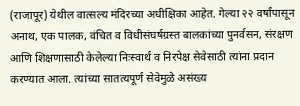(राजापूर) येथील वात्सल्य मंदिरच्या अधीक्षिका आहेत. गेल्या २२ वर्षांपासून अनाथ, एक पालक, वंचित व विधीसंघर्षग्रस्त बालकांच्या पुनर्वसन, संरक्षण आणि शिक्षणासाठी केलेल्या निःस्वार्थ व निरपेक्ष सेवेसाठी त्यांना प्रदान करण्यात आला. त्यांच्या सातत्यपूर्ण सेवेमुळे असंख्य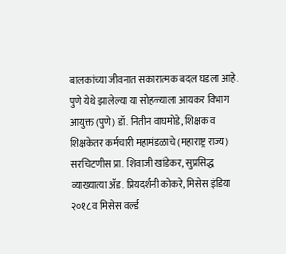बालकांच्या जीवनात सकारात्मक बदल घडला आहे.
पुणे येथे झालेल्या या सोहळ्याला आयकर विभाग आयुक्त (पुणे) डॉ. नितीन वाघमोडे, शिक्षक व शिक्षकेतर कर्मचारी महामंडळाचे (महाराष्ट्र राज्य) सरचिटणीस प्रा. शिवाजी खांडेकर, सुप्रसिद्ध व्याख्यात्या ॲड. प्रियदर्शनी कोकरे, मिसेस इंडिया २०१८ व मिसेस वर्ल्ड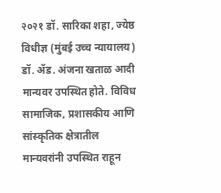२०२१ डॉ. सारिका शहा, ज्येष्ठ विधीज्ञ (मुंबई उच्च न्यायालय) डॉ. ॲड. अंजना खताळ आदी मान्यवर उपस्थित होते. विविध सामाजिक, प्रशासकीय आणि सांस्कृतिक क्षेत्रातील मान्यवरांनी उपस्थित राहून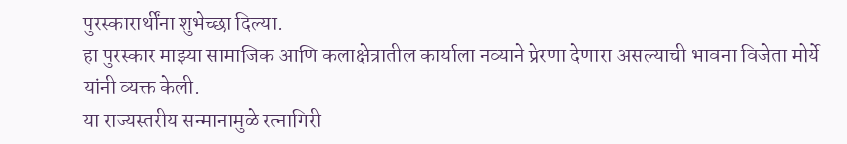पुरस्कारार्थींना शुभेच्छा दिल्या.
हा पुरस्कार माझ्या सामाजिक आणि कलाक्षेत्रातील कार्याला नव्याने प्रेरणा देणारा असल्याची भावना विजेता मोर्ये यांनी व्यक्त केली.
या राज्यस्तरीय सन्मानामुळे रत्नागिरी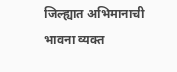जिल्ह्यात अभिमानाची भावना व्यक्त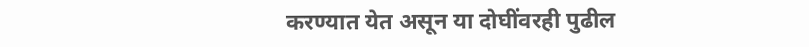करण्यात येत असून या दोघींवरही पुढील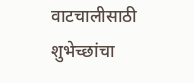वाटचालीसाठी शुभेच्छांचा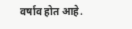वर्षाव होत आहे.